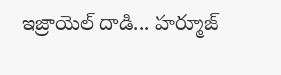ఇజ్రాయెల్ దాడి... హర్మూజ్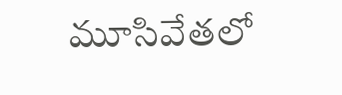మూసివేతలో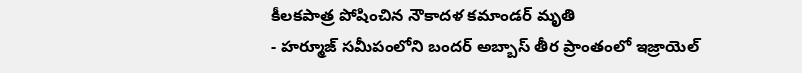కీలకపాత్ర పోషించిన నౌకాదళ కమాండర్ మృతి
- హర్మూజ్ సమీపంలోని బందర్ అబ్బాస్ తీర ప్రాంతంలో ఇజ్రాయెల్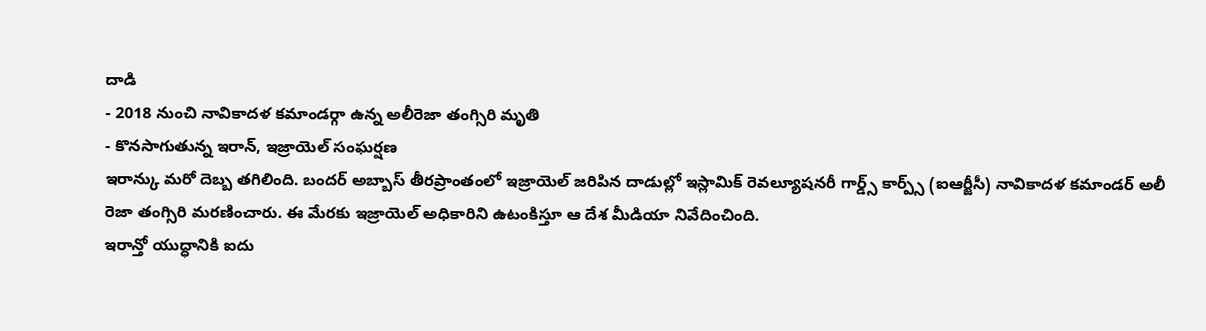దాడి
- 2018 నుంచి నావికాదళ కమాండర్గా ఉన్న అలీరెజా తంగ్సిరి మృతి
- కొనసాగుతున్న ఇరాన్, ఇజ్రాయెల్ సంఘర్షణ
ఇరాన్కు మరో దెబ్బ తగిలింది. బందర్ అబ్బాస్ తీరప్రాంతంలో ఇజ్రాయెల్ జరిపిన దాడుల్లో ఇస్లామిక్ రెవల్యూషనరీ గార్డ్స్ కార్ప్స్ (ఐఆర్జీసీ) నావికాదళ కమాండర్ అలీ రెజా తంగ్సిరి మరణించారు. ఈ మేరకు ఇజ్రాయెల్ అధికారిని ఉటంకిస్తూ ఆ దేశ మీడియా నివేదించింది.
ఇరాన్తో యుద్ధానికి ఐదు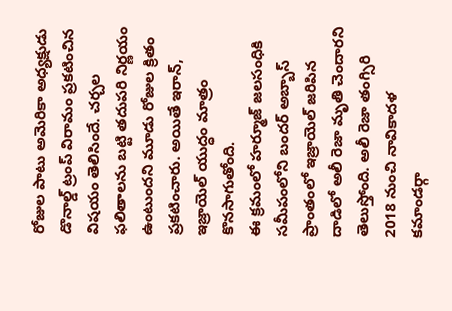రోజుల పాటు అమెరికా అధ్యక్షుడు డొనాల్డ్ ట్రంప్ విరామం ప్రకటించిన విషయం తెలిసిందే. చర్చల ఫలితాలను బట్టి తదుపరి నిర్ణయం ఉంటుందని మూడు రోజుల క్రితం ప్రకటించారు. అయితే ఇరాన్, ఇజ్రాయెల్ యుద్ధం మాత్రం కొనసాగుతోంది.
ఈ క్రమంలో హర్మూజ్ జలసంధికి సమీపంలోని బందర్ అబ్బాస్ ప్రాంతంలో ఇజ్రాయెల్ జరిపిన దాడిలో అలీ రెజా మృతి చెందారని తెలుస్తోంది. అలీ రెజా తంగ్సిరి 2018 నుంచి నావికాదళ కమాండర్గా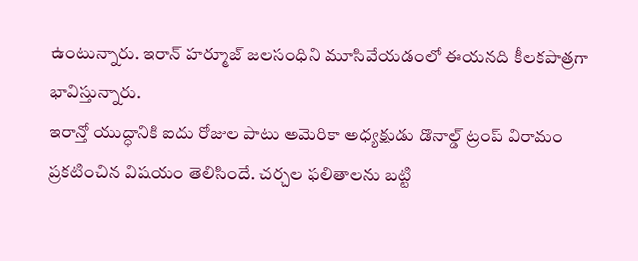ఉంటున్నారు. ఇరాన్ హర్మూజ్ జలసంధిని మూసివేయడంలో ఈయనది కీలకపాత్రగా భావిస్తున్నారు.
ఇరాన్తో యుద్ధానికి ఐదు రోజుల పాటు అమెరికా అధ్యక్షుడు డొనాల్డ్ ట్రంప్ విరామం ప్రకటించిన విషయం తెలిసిందే. చర్చల ఫలితాలను బట్టి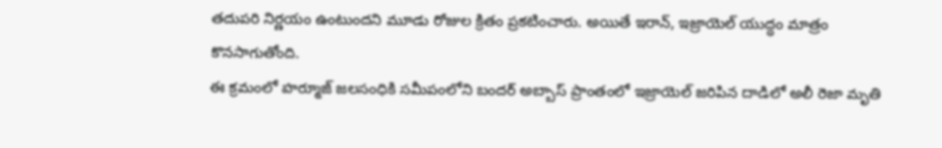తదుపరి నిర్ణయం ఉంటుందని మూడు రోజుల క్రితం ప్రకటించారు. అయితే ఇరాన్, ఇజ్రాయెల్ యుద్ధం మాత్రం కొనసాగుతోంది.
ఈ క్రమంలో హర్మూజ్ జలసంధికి సమీపంలోని బందర్ అబ్బాస్ ప్రాంతంలో ఇజ్రాయెల్ జరిపిన దాడిలో అలీ రెజా మృతి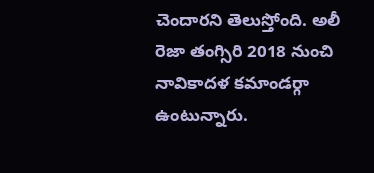చెందారని తెలుస్తోంది. అలీ రెజా తంగ్సిరి 2018 నుంచి నావికాదళ కమాండర్గా ఉంటున్నారు.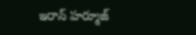ఇరాన్ హర్మూజ్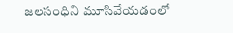జలసంధిని మూసివేయడంలో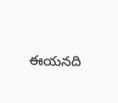ఈయనది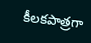కీలకపాత్రగా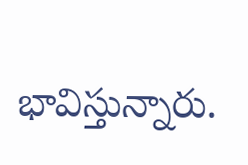భావిస్తున్నారు.